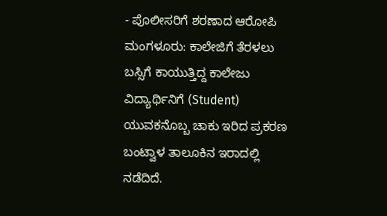- ಪೊಲೀಸರಿಗೆ ಶರಣಾದ ಆರೋಪಿ
ಮಂಗಳೂರು: ಕಾಲೇಜಿಗೆ ತೆರಳಲು ಬಸ್ಸಿಗೆ ಕಾಯುತ್ತಿದ್ದ ಕಾಲೇಜು ವಿದ್ಯಾರ್ಥಿನಿಗೆ (Student) ಯುವಕನೊಬ್ಬ ಚಾಕು ಇರಿದ ಪ್ರಕರಣ ಬಂಟ್ವಾಳ ತಾಲೂಕಿನ ಇರಾದಲ್ಲಿ ನಡೆದಿದೆ.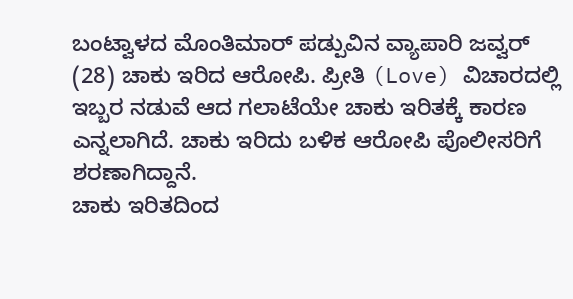ಬಂಟ್ವಾಳದ ಮೊಂತಿಮಾರ್ ಪಡ್ಪುವಿನ ವ್ಯಾಪಾರಿ ಜವ್ವರ್ (28) ಚಾಕು ಇರಿದ ಆರೋಪಿ. ಪ್ರೀತಿ (Love) ವಿಚಾರದಲ್ಲಿ ಇಬ್ಬರ ನಡುವೆ ಆದ ಗಲಾಟೆಯೇ ಚಾಕು ಇರಿತಕ್ಕೆ ಕಾರಣ ಎನ್ನಲಾಗಿದೆ. ಚಾಕು ಇರಿದು ಬಳಿಕ ಆರೋಪಿ ಪೊಲೀಸರಿಗೆ ಶರಣಾಗಿದ್ದಾನೆ.
ಚಾಕು ಇರಿತದಿಂದ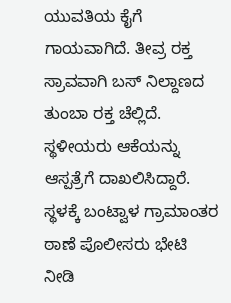ಯುವತಿಯ ಕೈಗೆ ಗಾಯವಾಗಿದೆ. ತೀವ್ರ ರಕ್ತ ಸ್ರಾವವಾಗಿ ಬಸ್ ನಿಲ್ದಾಣದ ತುಂಬಾ ರಕ್ತ ಚೆಲ್ಲಿದೆ. ಸ್ಥಳೀಯರು ಆಕೆಯನ್ನು ಆಸ್ಪತ್ರೆಗೆ ದಾಖಲಿಸಿದ್ದಾರೆ.
ಸ್ಥಳಕ್ಕೆ ಬಂಟ್ವಾಳ ಗ್ರಾಮಾಂತರ ಠಾಣೆ ಪೊಲೀಸರು ಭೇಟಿ ನೀಡಿ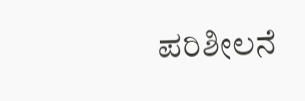ಪರಿಶೀಲನೆ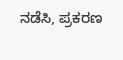ನಡೆಸಿ, ಪ್ರಕರಣ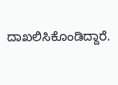ದಾಖಲಿಸಿಕೊಂಡಿದ್ದಾರೆ.